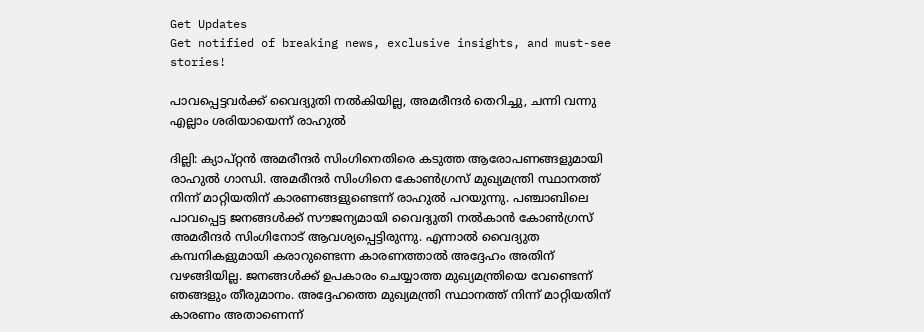Get Updates
Get notified of breaking news, exclusive insights, and must-see stories!

പാവപ്പെട്ടവര്‍ക്ക് വൈദ്യുതി നല്‍കിയില്ല, അമരീന്ദര്‍ തെറിച്ചു, ചന്നി വന്നു എല്ലാം ശരിയായെന്ന് രാഹുല്‍

ദില്ലി: ക്യാപ്റ്റന്‍ അമരീന്ദര്‍ സിംഗിനെതിരെ കടുത്ത ആരോപണങ്ങളുമായി രാഹുല്‍ ഗാന്ധി. അമരീന്ദര്‍ സിംഗിനെ കോണ്‍ഗ്രസ് മുഖ്യമന്ത്രി സ്ഥാനത്ത് നിന്ന് മാറ്റിയതിന് കാരണങ്ങളുണ്ടെന്ന് രാഹുല്‍ പറയുന്നു. പഞ്ചാബിലെ പാവപ്പെട്ട ജനങ്ങള്‍ക്ക് സൗജന്യമായി വൈദ്യുതി നല്‍കാന്‍ കോണ്‍ഗ്രസ് അമരീന്ദര്‍ സിംഗിനോട് ആവശ്യപ്പെട്ടിരുന്നു. എന്നാല്‍ വൈദ്യുത കമ്പനികളുമായി കരാറുണ്ടെന്ന കാരണത്താല്‍ അദ്ദേഹം അതിന് വഴങ്ങിയില്ല. ജനങ്ങള്‍ക്ക് ഉപകാരം ചെയ്യാത്ത മുഖ്യമന്ത്രിയെ വേണ്ടെന്ന് ഞങ്ങളും തീരുമാനം. അദ്ദേഹത്തെ മുഖ്യമന്ത്രി സ്ഥാനത്ത് നിന്ന് മാറ്റിയതിന് കാരണം അതാണെന്ന്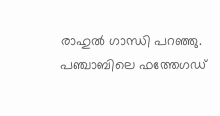രാഹുല്‍ ഗാന്ധി പറഞ്ഞു. പഞ്ചാബിലെ ഫത്തേഗഡ്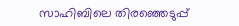സാഹിബിലെ തിരഞ്ഞെടുപ്പ്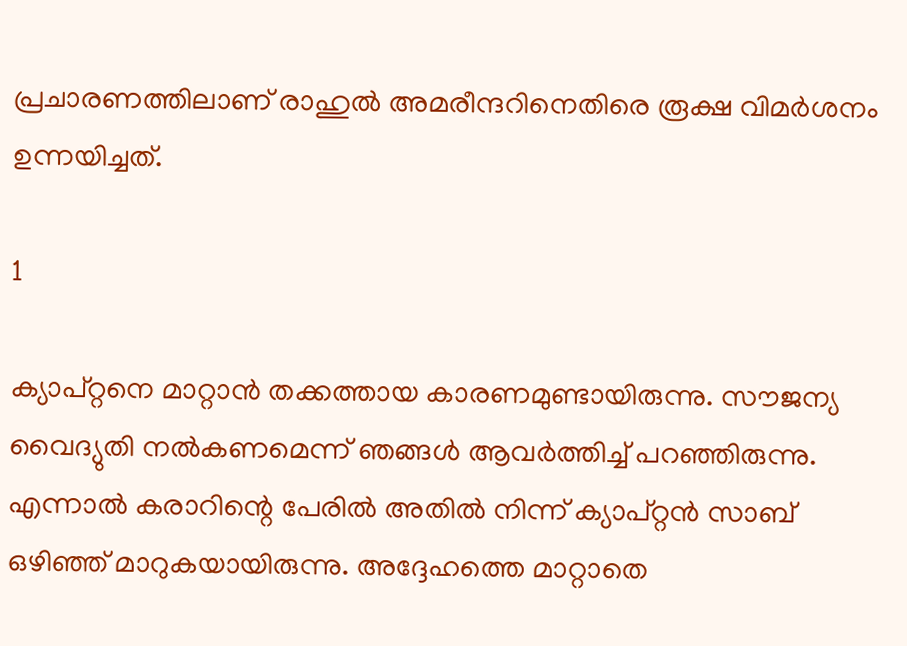പ്രചാരണത്തിലാണ് രാഹുല്‍ അമരീന്ദറിനെതിരെ രൂക്ഷ വിമര്‍ശനം ഉന്നയിച്ചത്.

1

ക്യാപ്റ്റനെ മാറ്റാന്‍ തക്കത്തായ കാരണമുണ്ടായിരുന്നു. സൗജന്യ വൈദ്യുതി നല്‍കണമെന്ന് ഞങ്ങള്‍ ആവര്‍ത്തിച്ച് പറഞ്ഞിരുന്നു. എന്നാല്‍ കരാറിന്റെ പേരില്‍ അതില്‍ നിന്ന് ക്യാപ്റ്റന്‍ സാബ് ഒഴിഞ്ഞ് മാറുകയായിരുന്നു. അദ്ദേഹത്തെ മാറ്റാതെ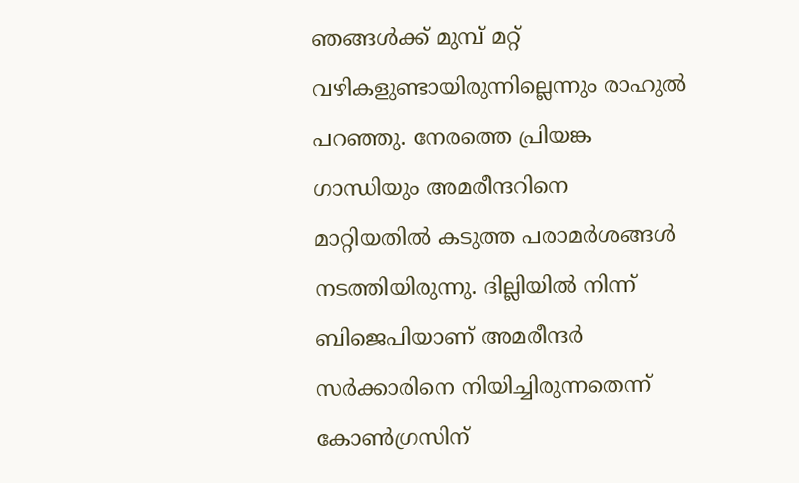ഞങ്ങള്‍ക്ക് മുമ്പ് മറ്റ് വഴികളുണ്ടായിരുന്നില്ലെന്നും രാഹുല്‍ പറഞ്ഞു. നേരത്തെ പ്രിയങ്ക ഗാന്ധിയും അമരീന്ദറിനെ മാറ്റിയതില്‍ കടുത്ത പരാമര്‍ശങ്ങള്‍ നടത്തിയിരുന്നു. ദില്ലിയില്‍ നിന്ന് ബിജെപിയാണ് അമരീന്ദര്‍ സര്‍ക്കാരിനെ നിയിച്ചിരുന്നതെന്ന് കോണ്‍ഗ്രസിന്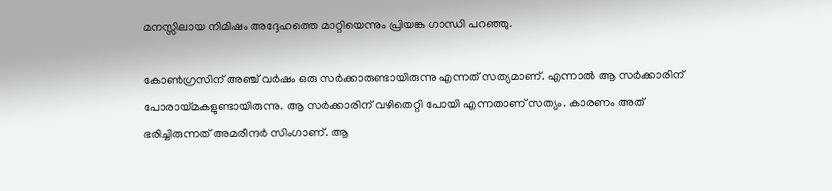മനസ്സിലായ നിമിഷം അദ്ദേഹത്തെ മാറ്റിയെന്നും പ്രിയങ്ക ഗാന്ധി പറഞ്ഞു.

കോണ്‍ഗ്രസിന് അഞ്ച് വര്‍ഷം ഒരു സര്‍ക്കാരുണ്ടായിരുന്നു എന്നത് സത്യമാണ്. എന്നാല്‍ ആ സര്‍ക്കാരിന് പോരായ്മകളുണ്ടായിരുന്നു. ആ സര്‍ക്കാരിന് വഴിതെറ്റി പോയി എന്നതാണ് സത്യം. കാരണം അത് ഭരിച്ചിരുന്നത് അമരീന്ദര്‍ സിംഗാണ്. ആ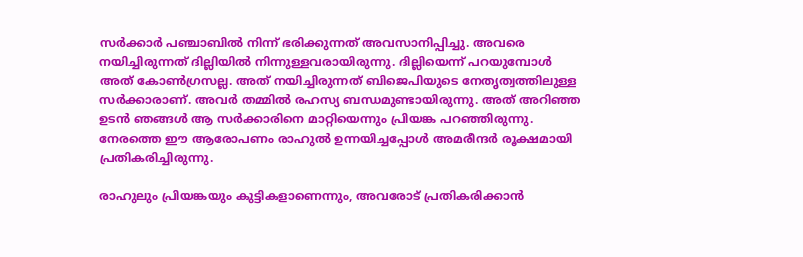സര്‍ക്കാര്‍ പഞ്ചാബില്‍ നിന്ന് ഭരിക്കുന്നത് അവസാനിപ്പിച്ചു. അവരെ നയിച്ചിരുന്നത് ദില്ലിയില്‍ നിന്നുള്ളവരായിരുന്നു. ദില്ലിയെന്ന് പറയുമ്പോള്‍ അത് കോണ്‍ഗ്രസല്ല. അത് നയിച്ചിരുന്നത് ബിജെപിയുടെ നേതൃത്വത്തിലുള്ള സര്‍ക്കാരാണ്. അവര്‍ തമ്മില്‍ രഹസ്യ ബന്ധമുണ്ടായിരുന്നു. അത് അറിഞ്ഞ ഉടന്‍ ഞങ്ങള്‍ ആ സര്‍ക്കാരിനെ മാറ്റിയെന്നും പ്രിയങ്ക പറഞ്ഞിരുന്നു. നേരത്തെ ഈ ആരോപണം രാഹുല്‍ ഉന്നയിച്ചപ്പോള്‍ അമരീന്ദര്‍ രൂക്ഷമായി പ്രതികരിച്ചിരുന്നു.

രാഹുലും പ്രിയങ്കയും കുട്ടികളാണെന്നും, അവരോട് പ്രതികരിക്കാന്‍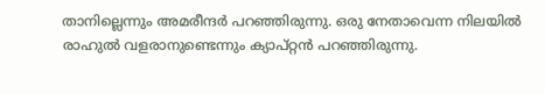താനില്ലെന്നും അമരീന്ദര്‍ പറഞ്ഞിരുന്നു. ഒരു നേതാവെന്ന നിലയില്‍ രാഹുല്‍ വളരാനുണ്ടെന്നും ക്യാപ്റ്റന്‍ പറഞ്ഞിരുന്നു.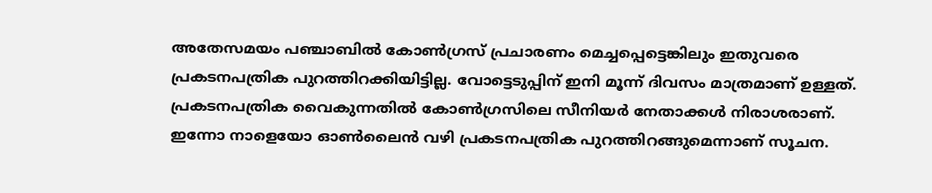അതേസമയം പഞ്ചാബില്‍ കോണ്‍ഗ്രസ് പ്രചാരണം മെച്ചപ്പെട്ടെങ്കിലും ഇതുവരെ പ്രകടനപത്രിക പുറത്തിറക്കിയിട്ടില്ല. വോട്ടെടുപ്പിന് ഇനി മൂന്ന് ദിവസം മാത്രമാണ് ഉള്ളത്. പ്രകടനപത്രിക വൈകുന്നതില്‍ കോണ്‍ഗ്രസിലെ സീനിയര്‍ നേതാക്കള്‍ നിരാശരാണ്. ഇന്നോ നാളെയോ ഓണ്‍ലൈന്‍ വഴി പ്രകടനപത്രിക പുറത്തിറങ്ങുമെന്നാണ് സൂചന.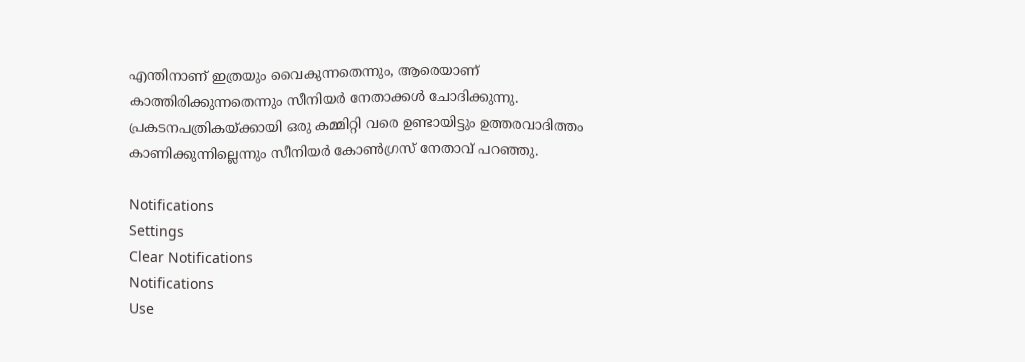എന്തിനാണ് ഇത്രയും വൈകുന്നതെന്നും, ആരെയാണ് കാത്തിരിക്കുന്നതെന്നും സീനിയര്‍ നേതാക്കള്‍ ചോദിക്കുന്നു. പ്രകടനപത്രികയ്ക്കായി ഒരു കമ്മിറ്റി വരെ ഉണ്ടായിട്ടും ഉത്തരവാദിത്തം കാണിക്കുന്നില്ലെന്നും സീനിയര്‍ കോണ്‍ഗ്രസ് നേതാവ് പറഞ്ഞു.

Notifications
Settings
Clear Notifications
Notifications
Use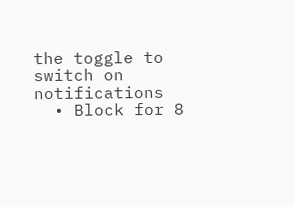the toggle to switch on notifications
  • Block for 8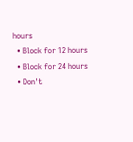hours
  • Block for 12 hours
  • Block for 24 hours
  • Don't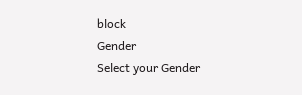block
Gender
Select your Gender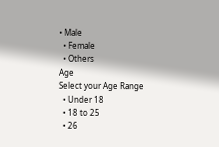• Male
  • Female
  • Others
Age
Select your Age Range
  • Under 18
  • 18 to 25
  • 26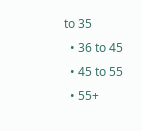to 35
  • 36 to 45
  • 45 to 55
  • 55+